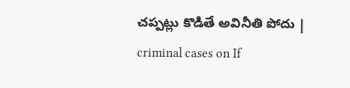చప్పట్లు కొడితే అవినీతి పోదు | criminal cases on If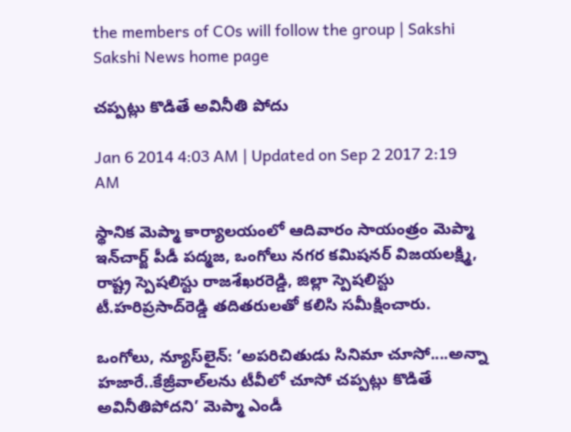the members of COs will follow the group | Sakshi
Sakshi News home page

చప్పట్లు కొడితే అవినీతి పోదు

Jan 6 2014 4:03 AM | Updated on Sep 2 2017 2:19 AM

స్థానిక మెప్మా కార్యాలయంలో ఆదివారం సాయంత్రం మెప్మా ఇన్‌చార్జ్ పీడీ పద్మజ, ఒంగోలు నగర కమిషనర్ విజయలక్ష్మి, రాష్ట్ర స్పెషలిస్టు రాజశేఖరరెడ్డి, జిల్లా స్పెషలిస్టు టీ.హరిప్రసాద్‌రెడ్డి తదితరులతో కలిసి సమీక్షించారు.

ఒంగోలు, న్యూస్‌లైన్: ‘అపరిచితుడు సినిమా చూసో....అన్నా హజారే..కేజ్రీవాల్‌లను టీవీలో చూసో చప్పట్లు కొడితే అవినీతిపోదని’ మెప్మా ఎండీ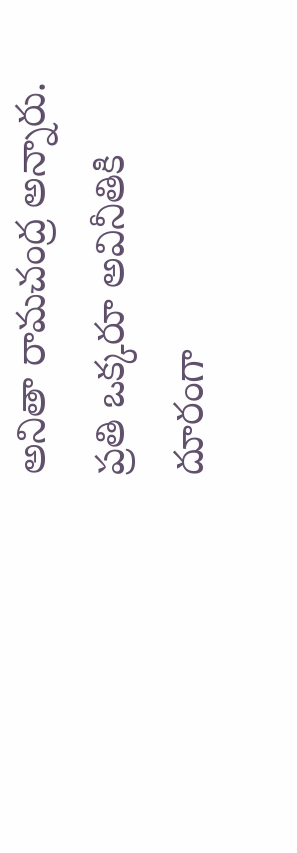అనితా రామచంద్ర అన్నారు. ప్రతి ఒక్కరూ అవినీతికి దూరంగా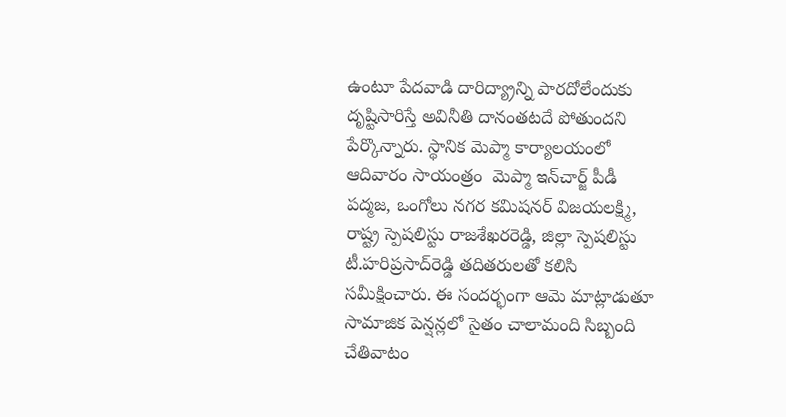ఉంటూ పేదవాడి దారిద్య్రాన్ని పారదోలేందుకు దృష్టిసారిస్తే అవినీతి దానంతటదే పోతుందని పేర్కొన్నారు. స్థానిక మెప్మా కార్యాలయంలో ఆదివారం సాయంత్రం  మెప్మా ఇన్‌చార్జ్ పీడీ పద్మజ, ఒంగోలు నగర కమిషనర్ విజయలక్ష్మి, రాష్ట్ర స్పెషలిస్టు రాజశేఖరరెడ్డి, జిల్లా స్పెషలిస్టు టీ.హరిప్రసాద్‌రెడ్డి తదితరులతో కలిసి సమీక్షించారు. ఈ సందర్భంగా ఆమె మాట్లాడుతూ సామాజిక పెన్షన్లలో సైతం చాలామంది సిబ్బంది చేతివాటం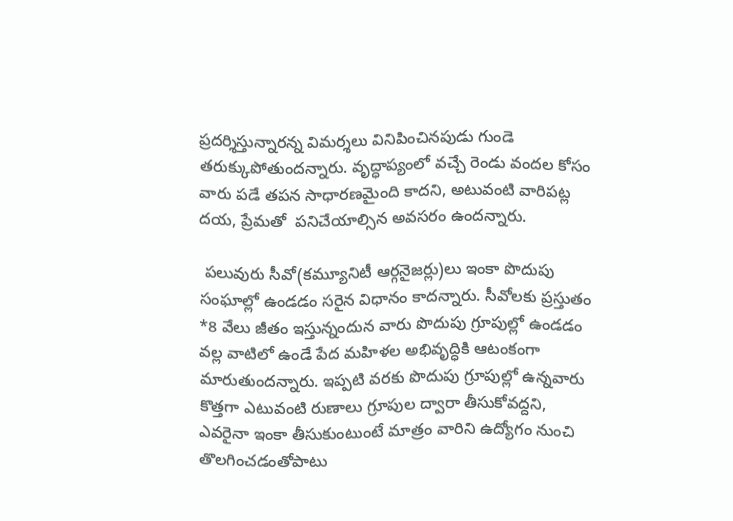ప్రదర్శిస్తున్నారన్న విమర్శలు వినిపించినపుడు గుండె తరుక్కుపోతుందన్నారు. వృద్ధాప్యంలో వచ్చే రెండు వందల కోసం వారు పడే తపన సాధారణమైంది కాదని, అటువంటి వారిపట్ల దయ, ప్రేమతో  పనిచేయాల్సిన అవసరం ఉందన్నారు.

 పలువురు సీవో(కమ్యూనిటీ ఆర్గనైజర్లు)లు ఇంకా పొదుపు సంఘాల్లో ఉండడం సరైన విధానం కాదన్నారు. సీవోలకు ప్రస్తుతం *8 వేలు జీతం ఇస్తున్నందున వారు పొదుపు గ్రూపుల్లో ఉండడం వల్ల వాటిలో ఉండే పేద మహిళల అభివృద్ధికి ఆటంకంగా మారుతుందన్నారు. ఇప్పటి వరకు పొదుపు గ్రూపుల్లో ఉన్నవారు కొత్తగా ఎటువంటి రుణాలు గ్రూపుల ద్వారా తీసుకోవద్దని, ఎవరైనా ఇంకా తీసుకుంటుంటే మాత్రం వారిని ఉద్యోగం నుంచి తొలగించడంతోపాటు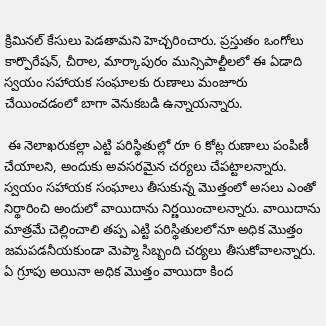క్రిమినల్ కేసులు పెడతామని హెచ్చరించారు. ప్రస్తుతం ఒంగోలు కార్పొరేషన్, చీరాల, మార్కాపురం మున్సిపాల్టీలలో ఈ ఏడాది స్వయం సహాయక సంఘాలకు రుణాలు మంజూరు చేయించడంలో బాగా వెనుకబడి ఉన్నాయన్నారు.

 ఈ నెలాఖరుకల్లా ఎట్టి పరిస్థితుల్లో రూ 6 కోట్ల రుణాలు పంపిణీ చేయాలని, అందుకు అవసరమైన చర్యలు చేపట్టాలన్నారు. స్వయం సహాయక సంఘాలు తీసుకున్న మొత్తంలో అసలు ఎంతో నిర్థారించి అందులో వాయిదాను నిర్ణయించాలన్నారు. వాయిదాను మాత్రమే చెల్లించాలి తప్ప ఎట్టి పరిస్థితులలోనూ అధిక మొత్తం జమపడనీయకుండా మెప్మా సిబ్బంది చర్యలు తీసుకోవాలన్నారు. ఏ గ్రూపు అయినా అధిక మొత్తం వాయిదా కింద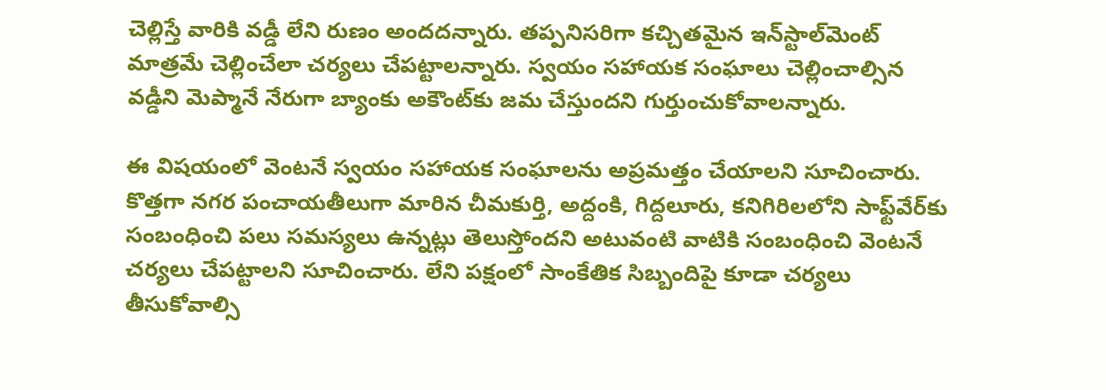చెల్లిస్తే వారికి వడ్డీ లేని రుణం అందదన్నారు. తప్పనిసరిగా కచ్చితమైన ఇన్‌స్టాల్‌మెంట్ మాత్రమే చెల్లించేలా చర్యలు చేపట్టాలన్నారు. స్వయం సహాయక సంఘాలు చెల్లించాల్సిన వడ్డీని మెప్మానే నేరుగా బ్యాంకు అకౌంట్‌కు జమ చేస్తుందని గుర్తుంచుకోవాలన్నారు.

ఈ విషయంలో వెంటనే స్వయం సహాయక సంఘాలను అప్రమత్తం చేయాలని సూచించారు.  కొత్తగా నగర పంచాయతీలుగా మారిన చీమకుర్తి, అద్దంకి, గిద్దలూరు, కనిగిరిలలోని సాఫ్ట్‌వేర్‌కు సంబంధించి పలు సమస్యలు ఉన్నట్లు తెలుస్తోందని అటువంటి వాటికి సంబంధించి వెంటనే చర్యలు చేపట్టాలని సూచించారు. లేని పక్షంలో సాంకేతిక సిబ్బందిపై కూడా చర్యలు తీసుకోవాల్సి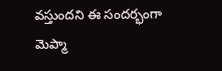వస్తుందని ఈ సందర్భంగా మెప్మా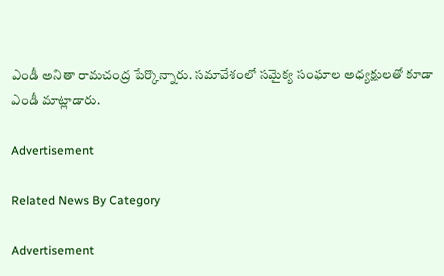ఎండీ అనితా రామచంద్ర పేర్కొన్నారు. సమావేశంలో సమైక్య సంఘాల అధ్యక్షులతో కూడా ఎండీ మాట్లాడారు.

Advertisement

Related News By Category

Advertisement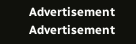Advertisement
Advertisement